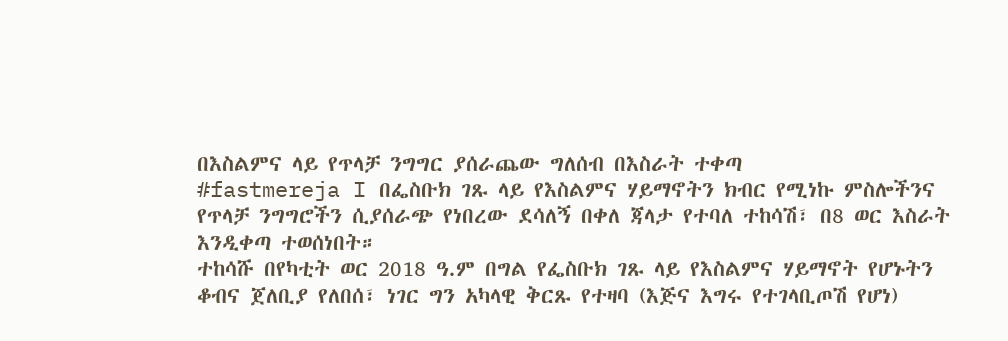በእስልምና ላይ የጥላቻ ንግግር ያሰራጨው ግለሰብ በእስራት ተቀጣ
#fastmereja I በፌስቡክ ገጹ ላይ የእስልምና ሃይማኖትን ክብር የሚነኩ ምስሎችንና የጥላቻ ንግግሮችን ሲያሰራጭ የነበረው ደሳለኝ በቀለ ጃላታ የተባለ ተከሳሽ፣ በ8 ወር እስራት እንዲቀጣ ተወሰነበት።
ተከሳሹ በየካቲት ወር 2018 ዓ.ም በግል የፌስቡክ ገጹ ላይ የእስልምና ሃይማኖት የሆኑትን ቆብና ጀለቢያ የለበሰ፣ ነገር ግን አካላዊ ቅርጹ የተዛባ (እጅና እግሩ የተገላቢጦሽ የሆነ)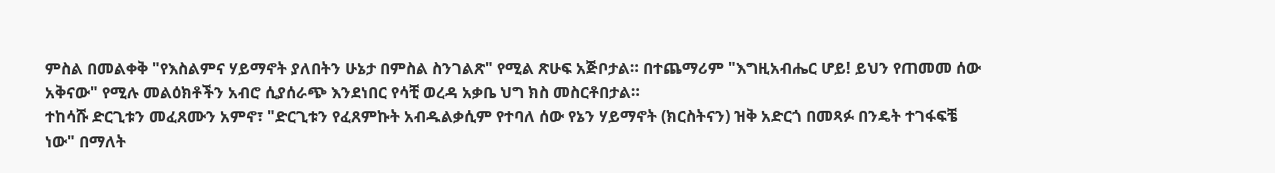ምስል በመልቀቅ "የእስልምና ሃይማኖት ያለበትን ሁኔታ በምስል ስንገልጽ" የሚል ጽሁፍ አጅቦታል። በተጨማሪም "እግዚአብሔር ሆይ! ይህን የጠመመ ሰው አቅናው" የሚሉ መልዕክቶችን አብሮ ሲያሰራጭ እንደነበር የሳቺ ወረዳ አቃቤ ህግ ክስ መስርቶበታል።
ተከሳሹ ድርጊቱን መፈጸሙን አምኖ፣ "ድርጊቱን የፈጸምኩት አብዱልቃሲም የተባለ ሰው የኔን ሃይማኖት (ክርስትናን) ዝቅ አድርጎ በመጻፉ በንዴት ተገፋፍቼ ነው" በማለት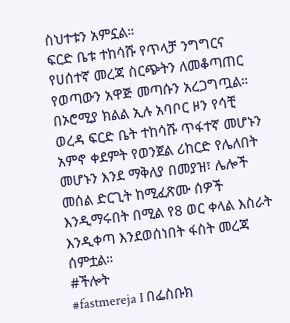ስህተቱን አምኗል።
ፍርድ ቤቱ ተከሳሹ የጥላቻ ንግግርና የሀሰተኛ መረጃ ስርጭትን ለመቆጣጠር የወጣውን አዋጅ መጣሱን አረጋግጧል።
በኦሮሚያ ክልል ኢሉ አባቦር ዞን የሳቺ ወረዳ ፍርድ ቤት ተከሳሹ ጥፋተኛ መሆኑን አምኖ ቀደምት የወንጀል ሪከርድ የሌለበት መሆኑን እንደ ማቅለያ በመያዝ፣ ሌሎች መሰል ድርጊት ከሚፈጽሙ ሰዎች እንዲማሩበት በሚል የ8 ወር ቀላል እስራት እንዲቀጣ እንደወሰነበት ፋስት መረጃ ሰምቷል።
#ችሎት
#fastmereja I በፌስቡክ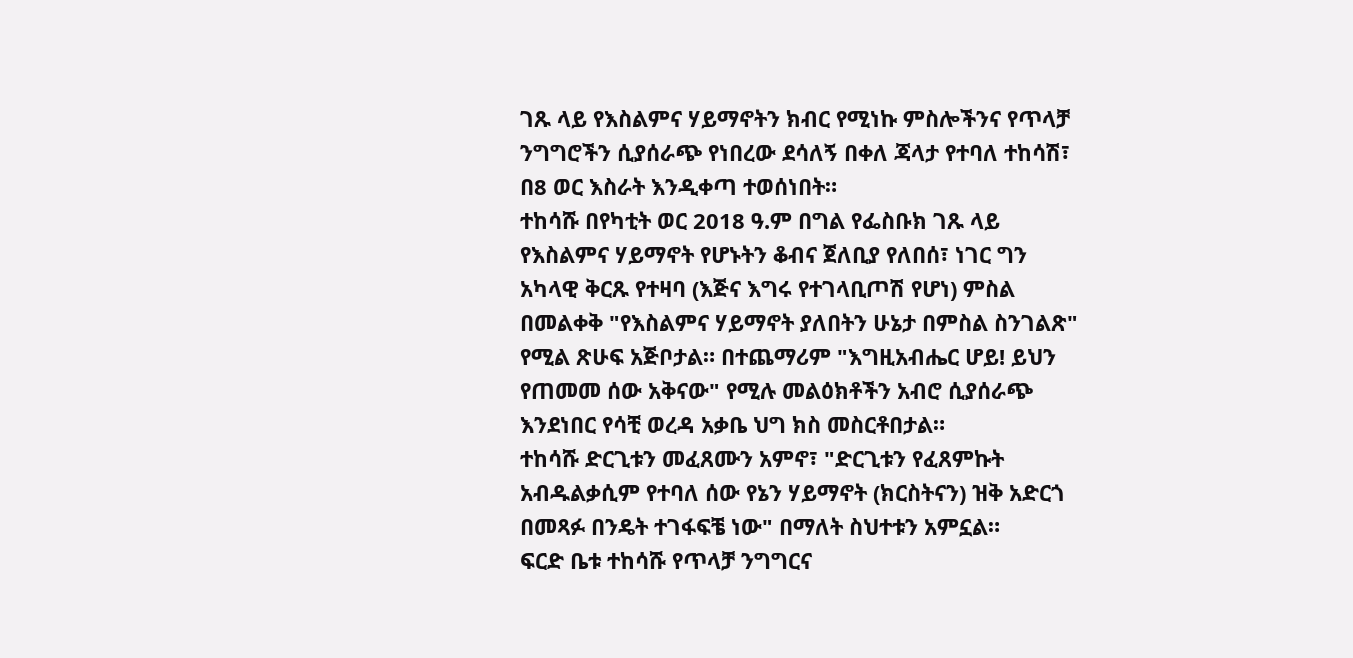ገጹ ላይ የእስልምና ሃይማኖትን ክብር የሚነኩ ምስሎችንና የጥላቻ ንግግሮችን ሲያሰራጭ የነበረው ደሳለኝ በቀለ ጃላታ የተባለ ተከሳሽ፣ በ8 ወር እስራት እንዲቀጣ ተወሰነበት።
ተከሳሹ በየካቲት ወር 2018 ዓ.ም በግል የፌስቡክ ገጹ ላይ የእስልምና ሃይማኖት የሆኑትን ቆብና ጀለቢያ የለበሰ፣ ነገር ግን አካላዊ ቅርጹ የተዛባ (እጅና እግሩ የተገላቢጦሽ የሆነ) ምስል በመልቀቅ "የእስልምና ሃይማኖት ያለበትን ሁኔታ በምስል ስንገልጽ" የሚል ጽሁፍ አጅቦታል። በተጨማሪም "እግዚአብሔር ሆይ! ይህን የጠመመ ሰው አቅናው" የሚሉ መልዕክቶችን አብሮ ሲያሰራጭ እንደነበር የሳቺ ወረዳ አቃቤ ህግ ክስ መስርቶበታል።
ተከሳሹ ድርጊቱን መፈጸሙን አምኖ፣ "ድርጊቱን የፈጸምኩት አብዱልቃሲም የተባለ ሰው የኔን ሃይማኖት (ክርስትናን) ዝቅ አድርጎ በመጻፉ በንዴት ተገፋፍቼ ነው" በማለት ስህተቱን አምኗል።
ፍርድ ቤቱ ተከሳሹ የጥላቻ ንግግርና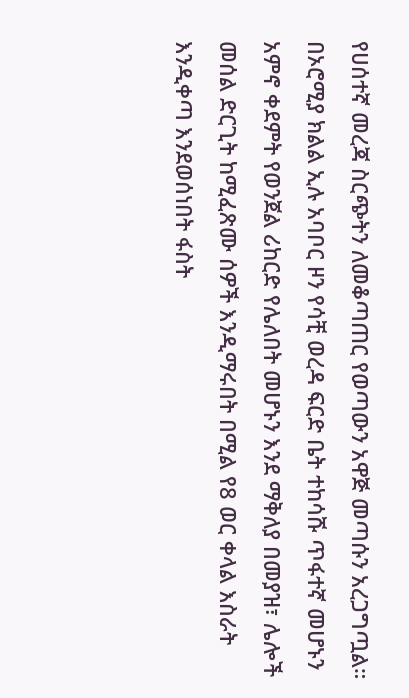የሀሰተኛ መረጃ ስርጭትን ለመቆጣጠር የወጣውን አዋጅ መጣሱን አረጋግጧል።
በኦሮሚያ ክልል ኢሉ አባቦር ዞን የሳቺ ወረዳ ፍርድ ቤት ተከሳሹ ጥፋተኛ መሆኑን አምኖ ቀደምት የወንጀል ሪከርድ የሌለበት መሆኑን እንደ ማቅለያ በመያዝ፣ ሌሎች መሰል ድርጊት ከሚፈጽሙ ሰዎች እንዲማሩበት በሚል የ8 ወር ቀላል እስራት እንዲቀጣ እንደወሰነበት ፋስት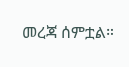መረጃ ሰምቷል።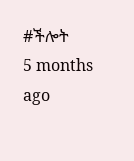#ችሎት
5 months ago